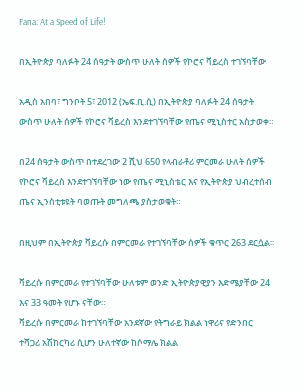Fana: At a Speed of Life!

በኢትዮጵያ ባለፉት 24 ሰዓታት ውስጥ ሁለት ሰዎች የኮሮና ቫይረስ ተገኘባቸው

አዲስ አበባ፣ ግንቦት 5፣ 2012 (ኤፍ.ቢ.ሲ) በኢትዮጵያ ባለፉት 24 ሰዓታት ውስጥ ሁለት ሰዎች የኮሮና ቫይረስ እንደተገኘባቸው የጤና ሚኒስተር አስታወቀ።

በ24 ሰዓታት ውስጥ በተደረገው 2 ሺህ 650 የላብራቶሪ ምርመራ ሁለት ሰዎች የኮሮና ቫይረስ እንደተገኘባቸው ነው የጤና ሚኒስቴር እና የኢትዮጵያ ህብረተሰብ ጤና ኢንስቲቱዩት ባወጡት መግለጫ ያስታወቁት።

በዚህም በኢትዮጵያ ቫይረሱ በምርመራ የተገኘባቸው ሰዎች ቁጥር 263 ደርሷል፡፡

ቫይረሱ በምርመራ የተገኘባቸው ሁለቱም ወንድ ኢትዮጵያዊያን እድሜያቸው 24 እና 33 ዓመት የሆኑ ናቸው።
ቫይረሱ በምርመራ ከተገኘባቸው አንደኛው የትግራይ ክልል ነዋሪና የድንበር ተሻጋሪ አሽከርካሪ ሲሆን ሁለተኛው ከሶማሌ ክልል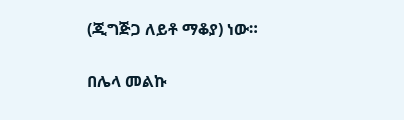(ጂግጅጋ ለይቶ ማቆያ) ነው።

በሌላ መልኩ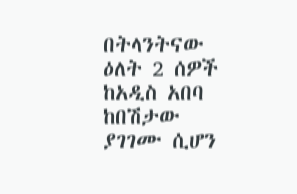በትላንትናው ዕለት 2 ሰዎች ከአዲስ አበባ ከበሽታው ያገገሙ ሲሆን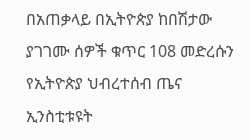በአጠቃላይ በኢትዮጵያ ከበሽታው ያገገሙ ሰዎች ቁጥር 108 መድረሱን የኢትዮጵያ ህብረተሰብ ጤና ኢንስቲቱዩት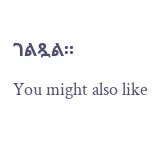ገልጿል።

You might also like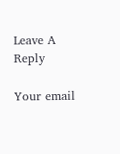Leave A Reply

Your email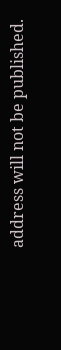address will not be published.